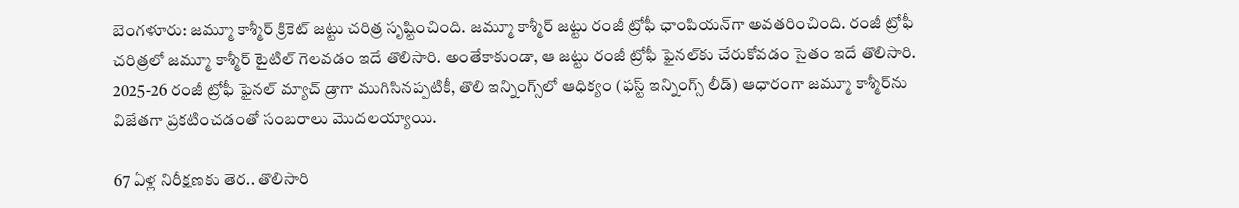బెంగళూరు: జమ్మూ కాశ్మీర్ క్రికెట్ జట్టు చరిత్ర సృష్టించింది. జమ్మూ కాశ్మీర్ జట్టు రంజీ ట్రోఫీ ఛాంపియన్‌గా అవతరించింది. రంజీ ట్రోఫీ చరిత్రలో జమ్మూ కాశ్మీర్ టైటిల్ గెలవడం ఇదే తొలిసారి. అంతేకాకుండా, ఆ జట్టు రంజీ ట్రోఫీ ఫైనల్‌కు చేరుకోవడం సైతం ఇదే తొలిసారి. 2025-26 రంజీ ట్రోఫీ ఫైనల్ మ్యాచ్ డ్రాగా ముగిసినప్పటికీ, తొలి ఇన్నింగ్స్‌లో ఆధిక్యం (ఫస్ట్ ఇన్నింగ్స్ లీడ్) ఆధారంగా జమ్మూ కాశ్మీర్‌ను విజేతగా ప్రకటించడంతో సంబరాలు మొదలయ్యాయి.

67 ఏళ్ల నిరీక్షణకు తెర.. తొలిసారి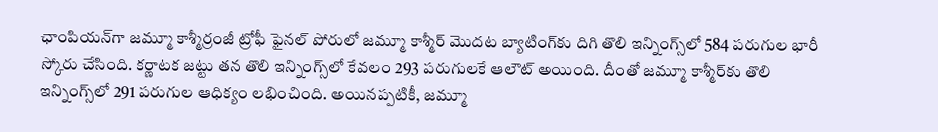ఛాంపియన్‌గా జమ్మూ కాశ్మీర్రంజీ ట్రోఫీ ఫైనల్ పోరులో జమ్మూ కాశ్మీర్ మొదట బ్యాటింగ్‌కు దిగి తొలి ఇన్నింగ్స్‌లో 584 పరుగుల భారీ స్కోరు చేసింది. కర్ణాటక జట్టు తన తొలి ఇన్నింగ్స్‌లో కేవలం 293 పరుగులకే ఆలౌట్ అయింది. దీంతో జమ్మూ కాశ్మీర్‌కు తొలి ఇన్నింగ్స్‌లో 291 పరుగుల ఆధిక్యం లభించింది. అయినప్పటికీ, జమ్మూ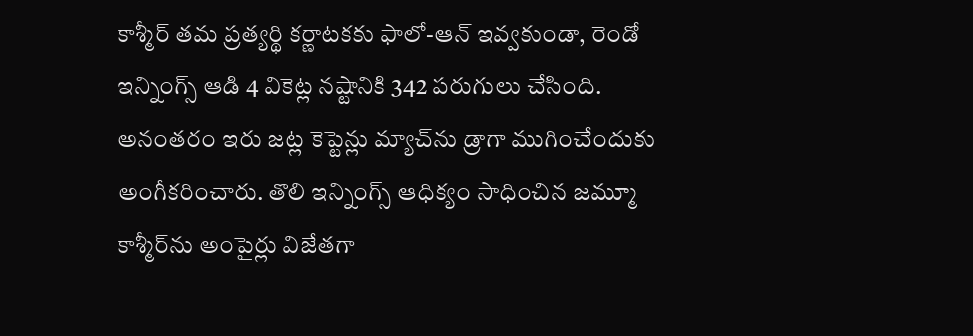కాశ్మీర్ తమ ప్రత్యర్థి కర్ణాటకకు ఫాలో-ఆన్ ఇవ్వకుండా, రెండో ఇన్నింగ్స్ ఆడి 4 వికెట్ల నష్టానికి 342 పరుగులు చేసింది. అనంతరం ఇరు జట్ల కెప్టెన్లు మ్యాచ్‌ను డ్రాగా ముగించేందుకు అంగీకరించారు. తొలి ఇన్నింగ్స్ ఆధిక్యం సాధించిన జమ్మూ కాశ్మీర్‌ను అంపైర్లు విజేతగా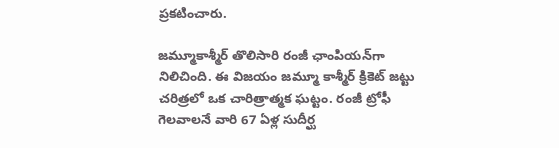ప్రకటించారు.

జమ్మూకాశ్మీర్ తొలిసారి రంజీ ఛాంపియన్‌గా నిలిచింది. ఈ విజయం జమ్మూ కాశ్మీర్ క్రికెట్ జట్టు చరిత్రలో ఒక చారిత్రాత్మక ఘట్టం. రంజీ ట్రోఫీ గెలవాలనే వారి 67 ఏళ్ల సుదీర్ఘ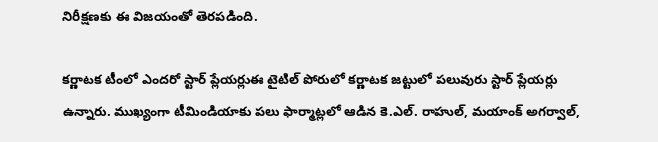నిరీక్షణకు ఈ విజయంతో తెరపడింది.

కర్ణాటక టీంలో ఎందరో స్టార్ ప్లేయర్లుఈ టైటిల్ పోరులో కర్ణాటక జట్టులో పలువురు స్టార్ ప్లేయర్లు ఉన్నారు. ముఖ్యంగా టీమిండియాకు పలు ఫార్మాట్లలో ఆడిన కె.ఎల్. రాహుల్, మయాంక్ అగర్వాల్,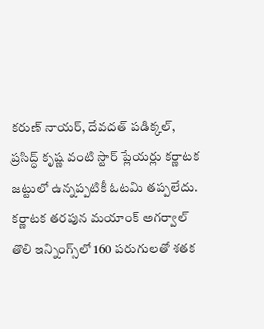కరుణ్ నాయర్, దేవదత్ పడిక్కల్, ప్రసిద్ధ్ కృష్ణ వంటి స్టార్ ప్లేయర్లు కర్ణాటక జట్టులో ఉన్నప్పటికీ ఓటమి తప్పలేదు. కర్ణాటక తరపున మయాంక్ అగర్వాల్ తొలి ఇన్నింగ్స్‌లో 160 పరుగులతో శతక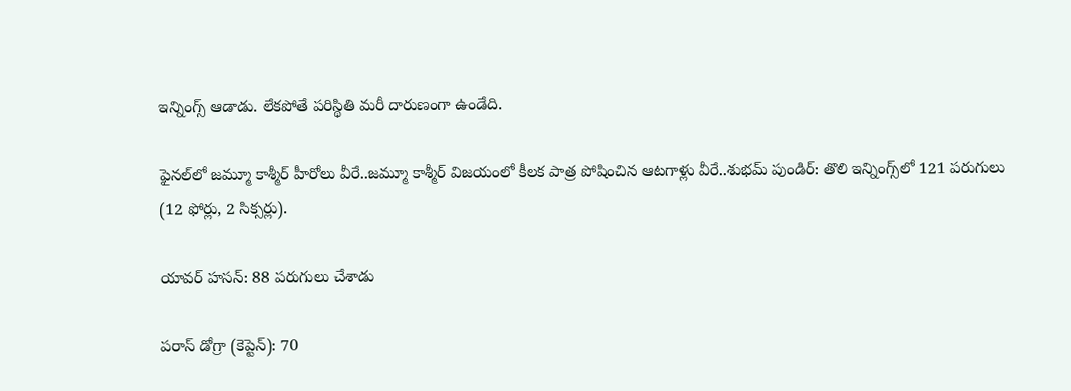ఇన్నింగ్స్ ఆడాడు. లేకపోతే పరిస్థితి మరీ దారుణంగా ఉండేది.

ఫైనల్‌లో జమ్మూ కాశ్మీర్ హీరోలు వీరే..జమ్మూ కాశ్మీర్ విజయంలో కీలక పాత్ర పోషించిన ఆటగాళ్లు వీరే..శుభమ్ పుండిర్: తొలి ఇన్నింగ్స్‌లో 121 పరుగులు (12 ఫోర్లు, 2 సిక్సర్లు).

యావర్ హసన్: 88 పరుగులు చేశాడు

పరాస్ డోగ్రా (కెప్టెన్): 70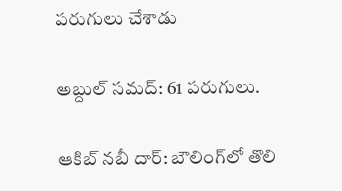పరుగులు చేశాడు

అబ్దుల్ సమద్: 61 పరుగులు.

ఆకిబ్ నబీ దార్: బౌలింగ్‌లో తొలి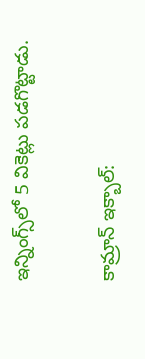ఇన్నింగ్స్‌లో 5 వికెట్లు పడగొట్టాడు.

కామ్రాన్ ఇక్బాల్: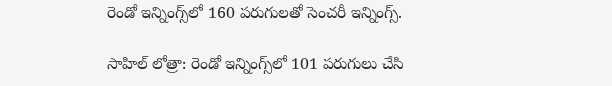రెండో ఇన్నింగ్స్‌లో 160 పరుగులతో సెంచరీ ఇన్నింగ్స్.

సాహిల్ లోత్రా: రెండో ఇన్నింగ్స్‌లో 101 పరుగులు చేసి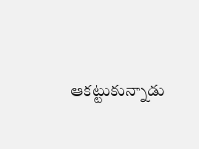ఆకట్టుకున్నాడు